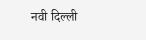नवी दिल्ली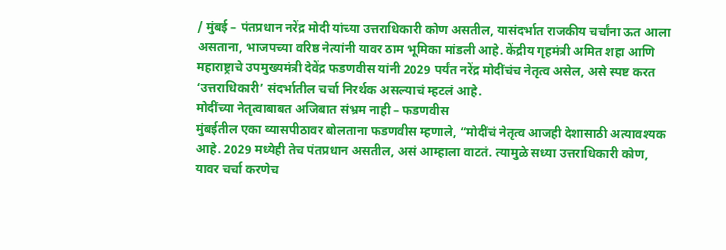/ मुंबई – पंतप्रधान नरेंद्र मोदी यांच्या उत्तराधिकारी कोण असतील, यासंदर्भात राजकीय चर्चांना ऊत आला असताना, भाजपच्या वरिष्ठ नेत्यांनी यावर ठाम भूमिका मांडली आहे. केंद्रीय गृहमंत्री अमित शहा आणि महाराष्ट्राचे उपमुख्यमंत्री देवेंद्र फडणवीस यांनी 2029 पर्यंत नरेंद्र मोदींचंच नेतृत्व असेल, असे स्पष्ट करत ‘उत्तराधिकारी’ संदर्भातील चर्चा निरर्थक असल्याचं म्हटलं आहे.
मोदींच्या नेतृत्वाबाबत अजिबात संभ्रम नाही – फडणवीस
मुंबईतील एका व्यासपीठावर बोलताना फडणवीस म्हणाले, “मोदींचं नेतृत्व आजही देशासाठी अत्यावश्यक आहे. 2029 मध्येही तेच पंतप्रधान असतील, असं आम्हाला वाटतं. त्यामुळे सध्या उत्तराधिकारी कोण, यावर चर्चा करणेच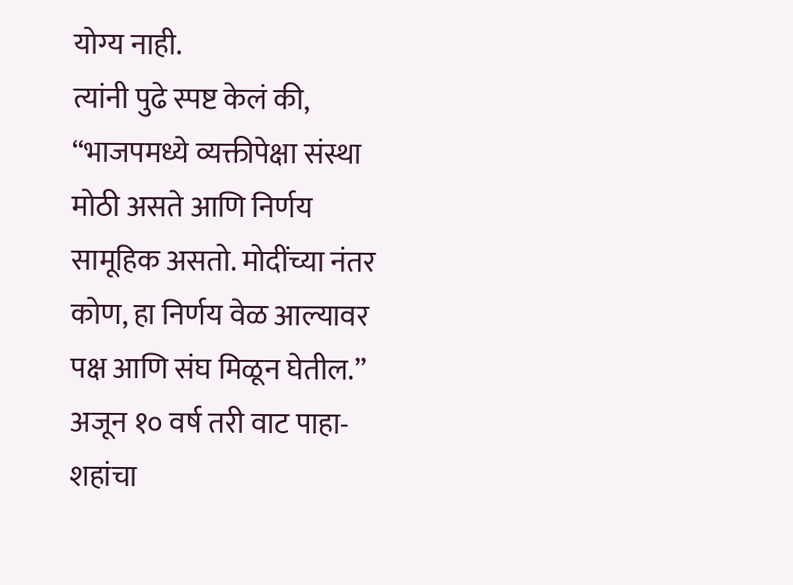योग्य नाही.
त्यांनी पुढे स्पष्ट केलं की, “भाजपमध्ये व्यक्तीपेक्षा संस्था मोठी असते आणि निर्णय सामूहिक असतो. मोदींच्या नंतर कोण, हा निर्णय वेळ आल्यावर पक्ष आणि संघ मिळून घेतील.”
अजून १० वर्ष तरी वाट पाहा- शहांचा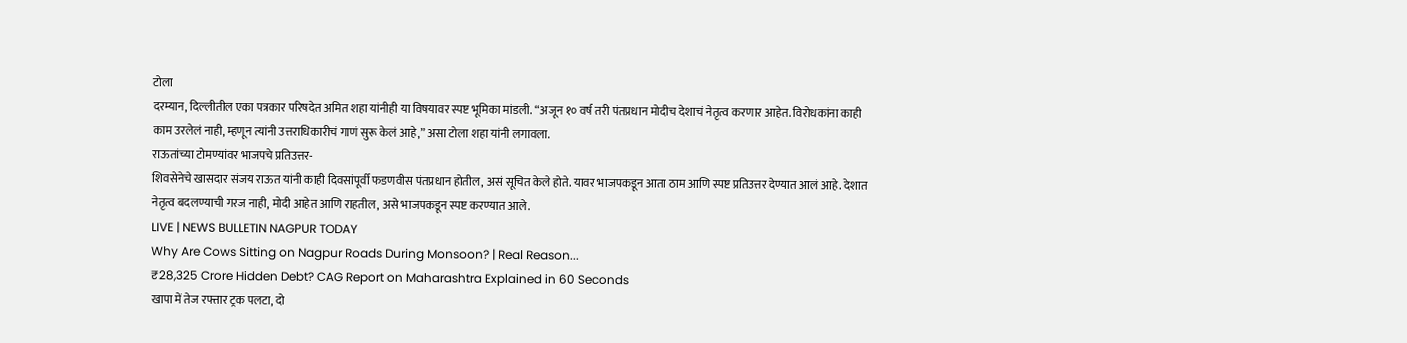टोला
दरम्यान, दिल्लीतील एका पत्रकार परिषदेत अमित शहा यांनीही या विषयावर स्पष्ट भूमिका मांडली. “अजून १० वर्ष तरी पंतप्रधान मोदीच देशाचं नेतृत्व करणार आहेत. विरोधकांना काही काम उरलेलं नाही, म्हणून त्यांनी उत्तराधिकारीचं गाणं सुरू केलं आहे,” असा टोला शहा यांनी लगावला.
राऊतांच्या टोमण्यांवर भाजपचे प्रतिउत्तर-
शिवसेनेचे खासदार संजय राऊत यांनी काही दिवसांपूर्वी फडणवीस पंतप्रधान होतील, असं सूचित केले होते. यावर भाजपकडून आता ठाम आणि स्पष्ट प्रतिउत्तर देण्यात आलं आहे. देशात नेतृत्व बदलण्याची गरज नाही, मोदी आहेत आणि राहतील, असे भाजपकडून स्पष्ट करण्यात आले.
LIVE | NEWS BULLETIN NAGPUR TODAY
Why Are Cows Sitting on Nagpur Roads During Monsoon? | Real Reason...
₹28,325 Crore Hidden Debt? CAG Report on Maharashtra Explained in 60 Seconds
खापा में तेज रफ्तार ट्रक पलटा, दो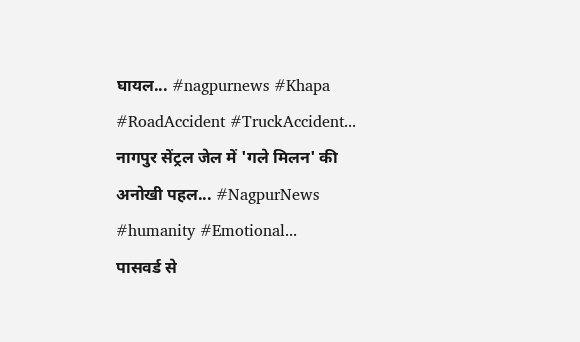घायल... #nagpurnews #Khapa #RoadAccident #TruckAccident...
नागपुर सेंट्रल जेल में 'गले मिलन' की अनोखी पहल... #NagpurNews #humanity #Emotional...
पासवर्ड से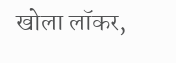खोला लॉकर,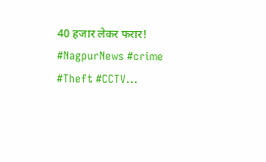40 हजार लेकर फरार! #NagpurNews #crime #Theft #CCTV...